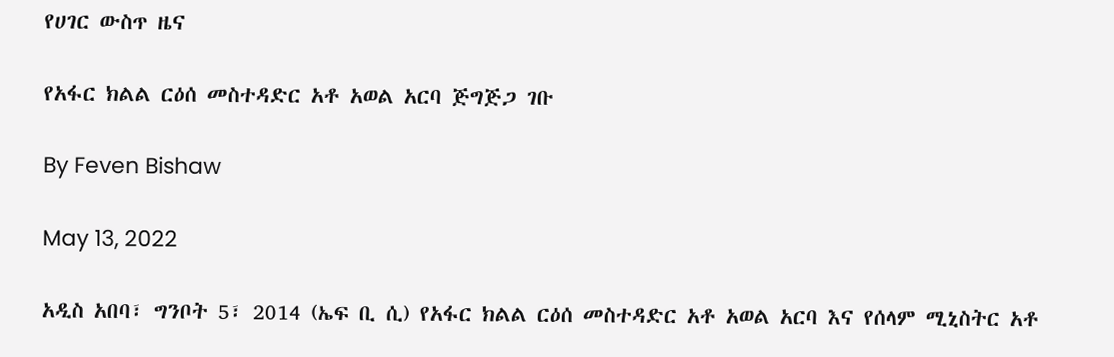የሀገር ውስጥ ዜና

የአፋር ክልል ርዕሰ መስተዳድር አቶ አወል አርባ ጅግጅጋ ገቡ

By Feven Bishaw

May 13, 2022

አዲስ አበባ፣ ግንቦት 5፣ 2014 (ኤፍ ቢ ሲ) የአፋር ክልል ርዕሰ መስተዳድር አቶ አወል አርባ እና የሰላም ሚኒስትር አቶ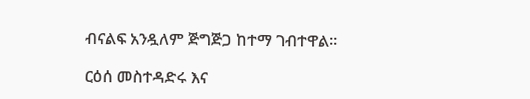ብናልፍ አንዷለም ጅግጅጋ ከተማ ገብተዋል።

ርዕሰ መስተዳድሩ እና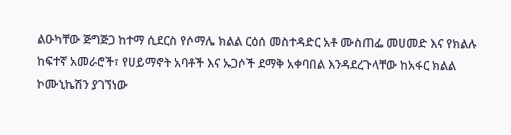ልዑካቸው ጅግጅጋ ከተማ ሲደርስ የሶማሌ ክልል ርዕሰ መስተዳድር አቶ ሙስጠፌ መሀመድ እና የክልሉ ከፍተኛ አመራሮች፣ የሀይማኖት አባቶች እና ኡጋሶች ደማቅ አቀባበል እንዳደረጉላቸው ከአፋር ክልል ኮሙኒኬሽን ያገኘነው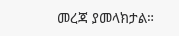መረጃ ያመላክታል።